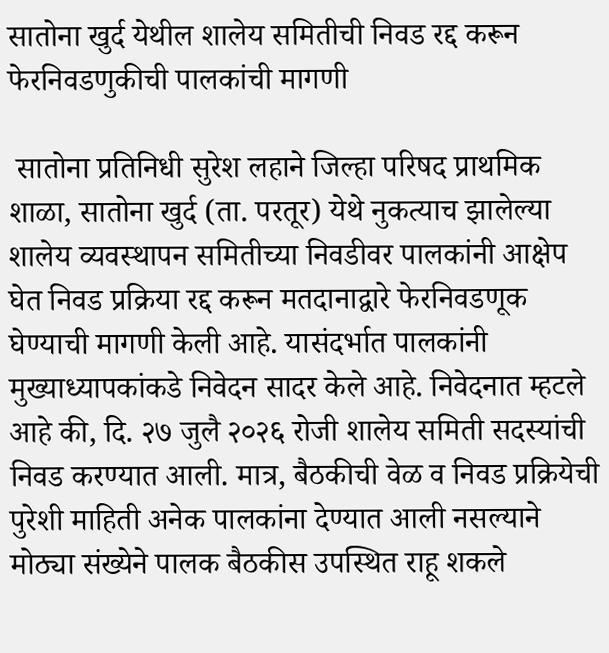सातोना खुर्द येथील शालेय समितीची निवड रद्द करून फेरनिवडणुकीची पालकांची मागणी

 सातोना प्रतिनिधी सुरेश लहाने जिल्हा परिषद प्राथमिक शाळा, सातोना खुर्द (ता. परतूर) येथे नुकत्याच झालेल्या शालेय व्यवस्थापन समितीच्या निवडीवर पालकांनी आक्षेप घेत निवड प्रक्रिया रद्द करून मतदानाद्वारे फेरनिवडणूक घेण्याची मागणी केली आहे. यासंदर्भात पालकांनी मुख्याध्यापकांकडे निवेदन सादर केले आहे. निवेदनात म्हटले आहे की, दि. २७ जुलै २०२६ रोजी शालेय समिती सदस्यांची निवड करण्यात आली. मात्र, बैठकीची वेळ व निवड प्रक्रियेची पुरेशी माहिती अनेक पालकांना देण्यात आली नसल्याने मोठ्या संख्येने पालक बैठकीस उपस्थित राहू शकले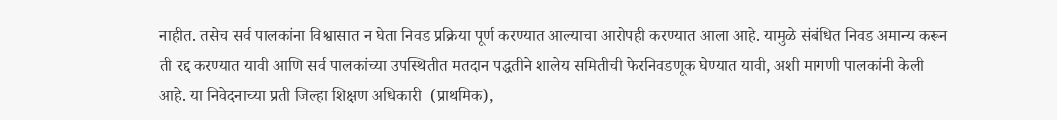नाहीत. तसेच सर्व पालकांना विश्वासात न घेता निवड प्रक्रिया पूर्ण करण्यात आल्याचा आरोपही करण्यात आला आहे. यामुळे संबंधित निवड अमान्य करून ती रद्द करण्यात यावी आणि सर्व पालकांच्या उपस्थितीत मतदान पद्धतीने शालेय समितीची फेरनिवडणूक घेण्यात यावी, अशी मागणी पालकांनी केली आहे. या निवेदनाच्या प्रती जिल्हा शिक्षण अधिकारी  (प्राथमिक),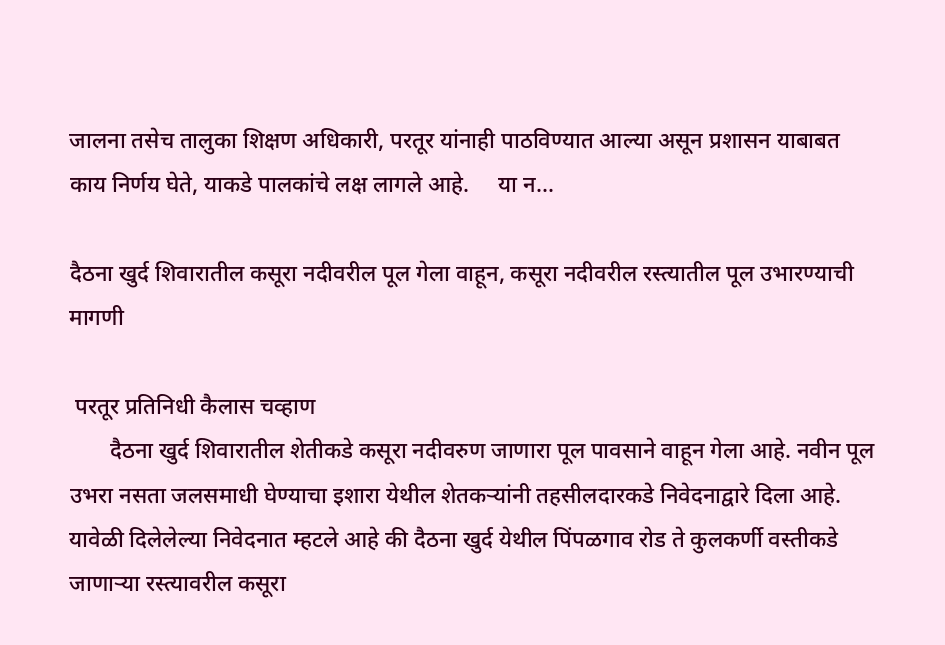जालना तसेच तालुका शिक्षण अधिकारी, परतूर यांनाही पाठविण्यात आल्या असून प्रशासन याबाबत काय निर्णय घेते, याकडे पालकांचे लक्ष लागले आहे.     या न...

दैठना खुर्द शिवारातील कसूरा नदीवरील पूल गेला वाहून, कसूरा नदीवरील रस्त्यातील पूल उभारण्याची मागणी

 परतूर प्रतिनिधी कैलास चव्हाण
       दैठना खुर्द शिवारातील शेतीकडे कसूरा नदीवरुण जाणारा पूल पावसाने वाहून गेला आहे. नवीन पूल उभरा नसता जलसमाधी घेण्याचा इशारा येथील शेतकर्‍यांनी तहसीलदारकडे निवेदनाद्वारे दिला आहे.
यावेळी दिलेलेल्या निवेदनात म्हटले आहे की दैठना खुर्द येथील पिंपळगाव रोड ते कुलकर्णी वस्तीकडे जाणार्‍या रस्त्यावरील कसूरा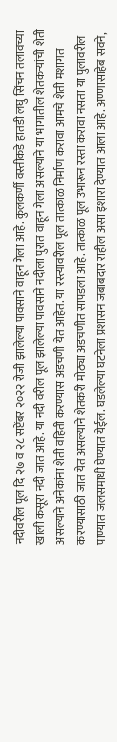नदीवरील पूल दि २७ व २८ सप्टेंबर २०२२ रोजी झालेल्या पावसाने वाहून गेला आहे. कुलकर्णी वस्तीकडे हातडी लघु सिंचन तलावच्या खाली कसूरा नदी जात आहे. या नदी वरील पूल झालेल्या पावसाने नदीला पुरात वाहून गेला असल्याने या भागातील शेतकर्‍यांची शेती असल्याने अनेकांना शेती वहिती करण्यास अडचणी येत आहेत. या रस्त्यावरील पूल तात्काळ निर्माण करावा आमचे शेती मशागत करण्यासाठी जात येत असल्याने शेतकरी मोठ्या अडचणीत सापडला आहे. तात्काळ पूल उभारून रस्ता करावा नसता या पुलावरील पाण्यात जलसमाधी घेण्यात येईल. घडलेल्या घटनेला प्रशासन जबाबदार राहील असा इशारा देण्यात आला आहे. अण्णासाहेब सवने,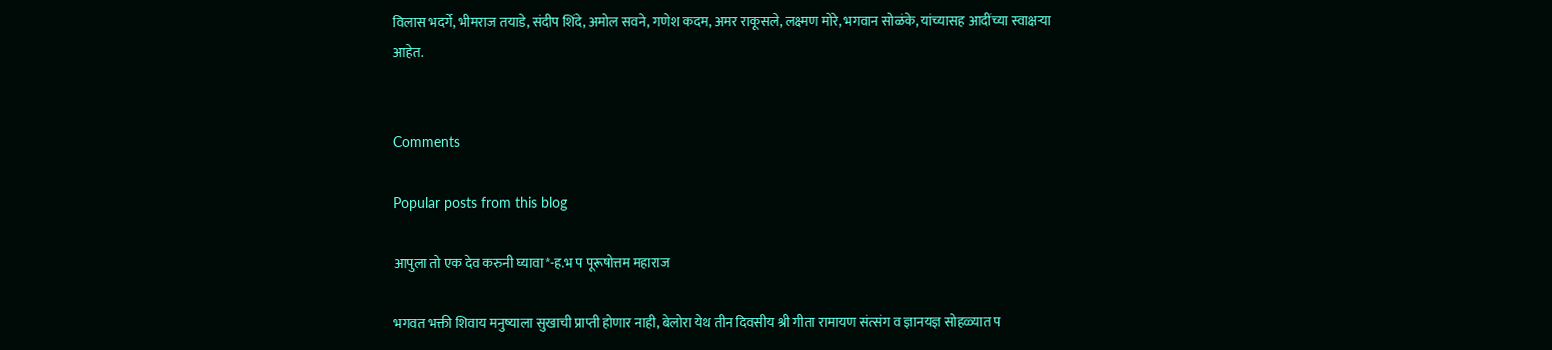विलास भदर्गे, भीमराज तयाडे, संदीप शिंदे, अमोल सवने, गणेश कदम, अमर राकूसले, लक्ष्मण मोरे, भगवान सोळंके, यांच्यासह आदींच्या स्वाक्षर्‍या आहेत.


Comments

Popular posts from this blog

आपुला तो एक देव करुनी घ्यावा*-ह.भ प पूरूषोत्तम महाराज

भगवत भक्ती शिवाय मनुष्याला सुखाची प्राप्ती होणार नाही, बेलोरा येथ तीन दिवसीय श्री गीता रामायण संत्संग व ज्ञानयज्ञ सोहळ्यात प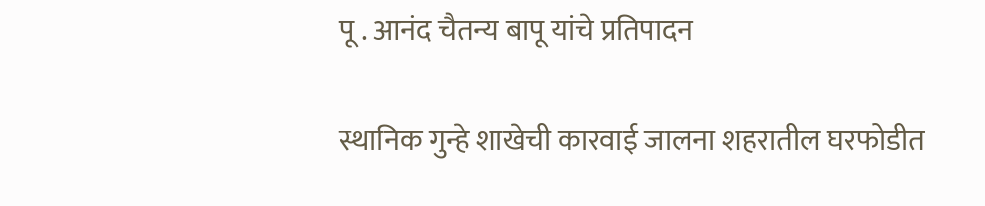पू . आनंद चैतन्य बापू यांचे प्रतिपादन

स्थानिक गुन्हे शाखेची कारवाई जालना शहरातील घरफोडीत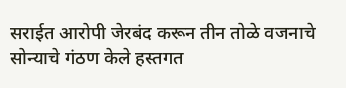सराईत आरोपी जेरबंद करून तीन तोळे वजनाचे सोन्याचे गंठण केले हस्तगत